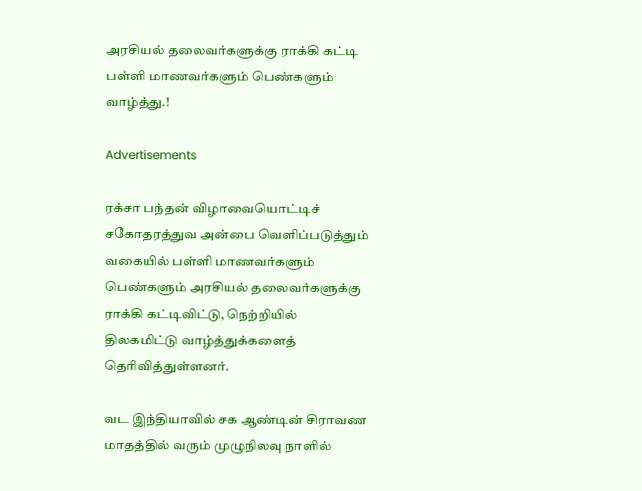அரசியல் தலைவர்களுக்கு ராக்கி கட்டி பள்ளி மாணவர்களும் பெண்களும் வாழ்த்து.!

Advertisements

ரக்சா பந்தன் விழாவையொட்டிச் சகோதரத்துவ அன்பை வெளிப்படுத்தும் வகையில் பள்ளி மாணவர்களும் பெண்களும் அரசியல் தலைவர்களுக்கு ராக்கி கட்டிவிட்டு, நெற்றியில் திலகமிட்டு வாழ்த்துக்களைத் தெரிவித்துள்ளனர்.

வட இந்தியாவில் சக ஆண்டின் சிராவண மாதத்தில் வரும் முழுநிலவு நாளில்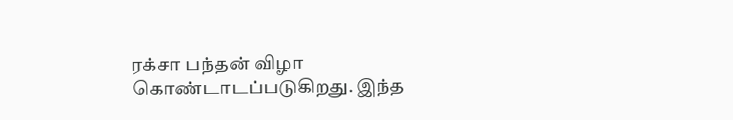ரக்சா பந்தன் விழா கொண்டாடப்படுகிறது. இந்த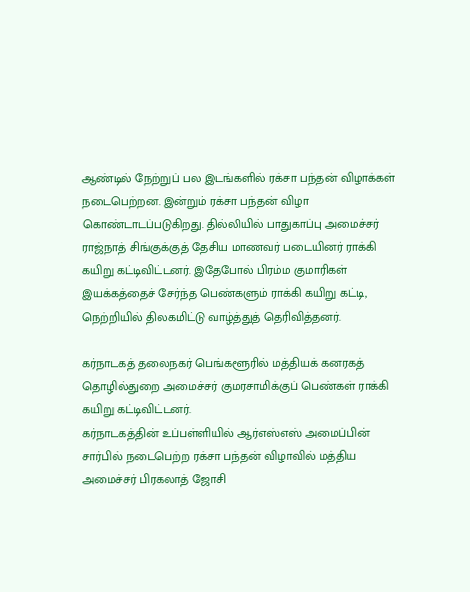ஆண்டில் நேற்றுப் பல இடங்களில் ரக்சா பந்தன் விழாக்கள் நடைபெற்றன. இன்றும் ரக்சா பந்தன் விழா கொண்டாடப்படுகிறது. தில்லியில் பாதுகாப்பு அமைச்சர் ராஜ்நாத் சிங்குக்குத் தேசிய மாணவர் படையினர் ராக்கி கயிறு கட்டிவிட்டனர். இதேபோல் பிரம்ம குமாரிகள் இயக்கத்தைச் சேர்ந்த பெண்களும் ராக்கி கயிறு கட்டி, நெற்றியில் திலகமிட்டு வாழ்த்துத் தெரிவித்தனர்.

கர்நாடகத் தலைநகர் பெங்களூரில் மத்தியக் கனரகத் தொழில்துறை அமைச்சர் குமரசாமிக்குப் பெண்கள் ராக்கி கயிறு கட்டிவிட்டனர்.
கர்நாடகத்தின் உப்பள்ளியில் ஆர்எஸ்எஸ் அமைப்பின் சார்பில் நடைபெற்ற ரக்சா பந்தன் விழாவில் மத்திய அமைச்சர் பிரகலாத் ஜோசி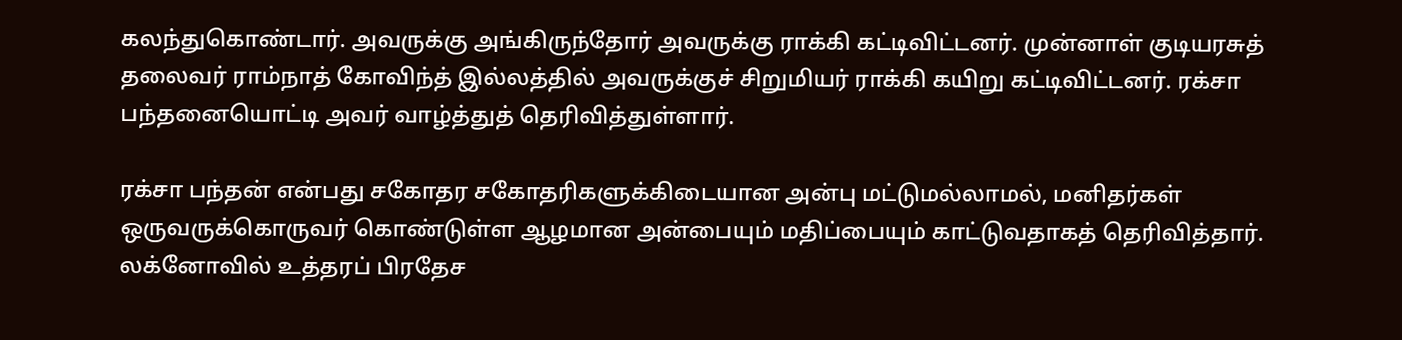கலந்துகொண்டார். அவருக்கு அங்கிருந்தோர் அவருக்கு ராக்கி கட்டிவிட்டனர். முன்னாள் குடியரசுத் தலைவர் ராம்நாத் கோவிந்த் இல்லத்தில் அவருக்குச் சிறுமியர் ராக்கி கயிறு கட்டிவிட்டனர். ரக்சா பந்தனையொட்டி அவர் வாழ்த்துத் தெரிவித்துள்ளார்.

ரக்சா பந்தன் என்பது சகோதர சகோதரிகளுக்கிடையான அன்பு மட்டுமல்லாமல், மனிதர்கள் ஒருவருக்கொருவர் கொண்டுள்ள ஆழமான அன்பையும் மதிப்பையும் காட்டுவதாகத் தெரிவித்தார்.
லக்னோவில் உத்தரப் பிரதேச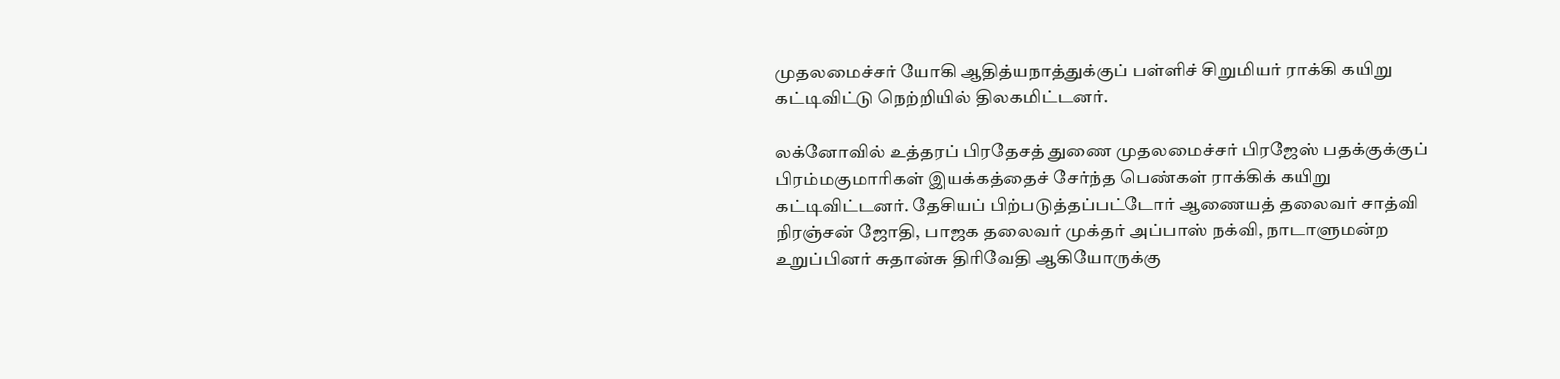முதலமைச்சர் யோகி ஆதித்யநாத்துக்குப் பள்ளிச் சிறுமியர் ராக்கி கயிறு கட்டிவிட்டு நெற்றியில் திலகமிட்டனர்.

லக்னோவில் உத்தரப் பிரதேசத் துணை முதலமைச்சர் பிரஜேஸ் பதக்குக்குப் பிரம்மகுமாரிகள் இயக்கத்தைச் சேர்ந்த பெண்கள் ராக்கிக் கயிறு கட்டிவிட்டனர். தேசியப் பிற்படுத்தப்பட்டோர் ஆணையத் தலைவர் சாத்வி நிரஞ்சன் ஜோதி, பாஜக தலைவர் முக்தர் அப்பாஸ் நக்வி, நாடாளுமன்ற உறுப்பினர் சுதான்சு திரிவேதி ஆகியோருக்கு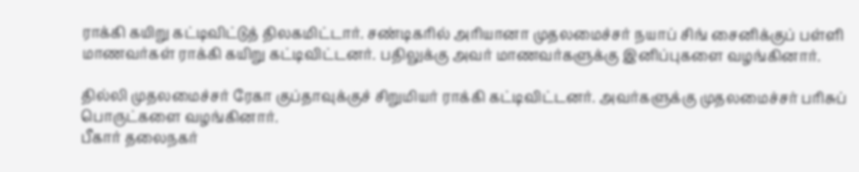ராக்கி கயிறு கட்டிவிட்டுத் திலகமிட்டார். சண்டிகரில் அரியானா முதலமைச்சர் நயாப் சிங் சைனிக்குப் பள்ளி மாணவர்கள் ராக்கி கயிறு கட்டிவிட்டனர். பதிலுக்கு அவர் மாணவர்களுக்கு இனிப்புகளை வழங்கினார்.

தில்லி முதலமைச்சர் ரேகா குப்தாவுக்குச் சிறுமியர் ராக்கி கட்டிவிட்டனர். அவர்களுக்கு முதலமைச்சர் பரிசுப் பொருட்களை வழங்கினார்.
பீகார் தலைநகர்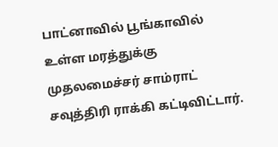பாட்னாவில் பூங்காவில் உள்ள மரத்துக்கு முதலமைச்சர் சாம்ராட் சவுத்திரி ராக்கி கட்டிவிட்டார்.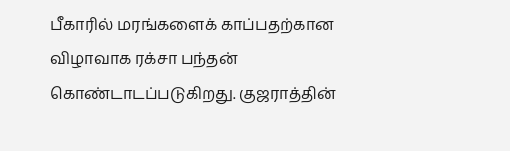பீகாரில் மரங்களைக் காப்பதற்கான விழாவாக ரக்சா பந்தன் கொண்டாடப்படுகிறது. குஜராத்தின்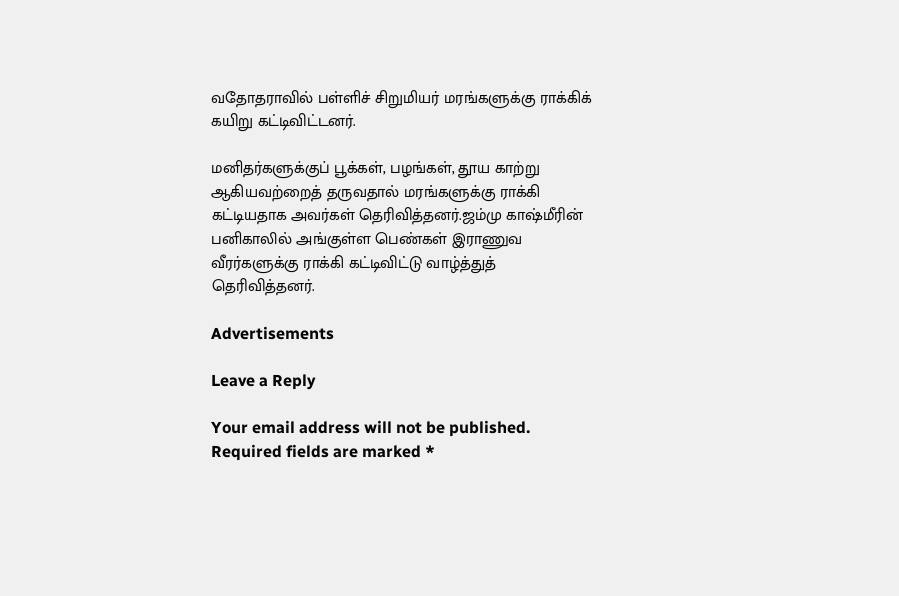வதோதராவில் பள்ளிச் சிறுமியர் மரங்களுக்கு ராக்கிக் கயிறு கட்டிவிட்டனர்.

மனிதர்களுக்குப் பூக்கள், பழங்கள், தூய காற்று ஆகியவற்றைத் தருவதால் மரங்களுக்கு ராக்கி கட்டியதாக அவர்கள் தெரிவித்தனர்.ஜம்மு காஷ்மீரின் பனிகாலில் அங்குள்ள பெண்கள் இராணுவ வீரர்களுக்கு ராக்கி கட்டிவிட்டு வாழ்த்துத் தெரிவித்தனர்.

Advertisements

Leave a Reply

Your email address will not be published. Required fields are marked *